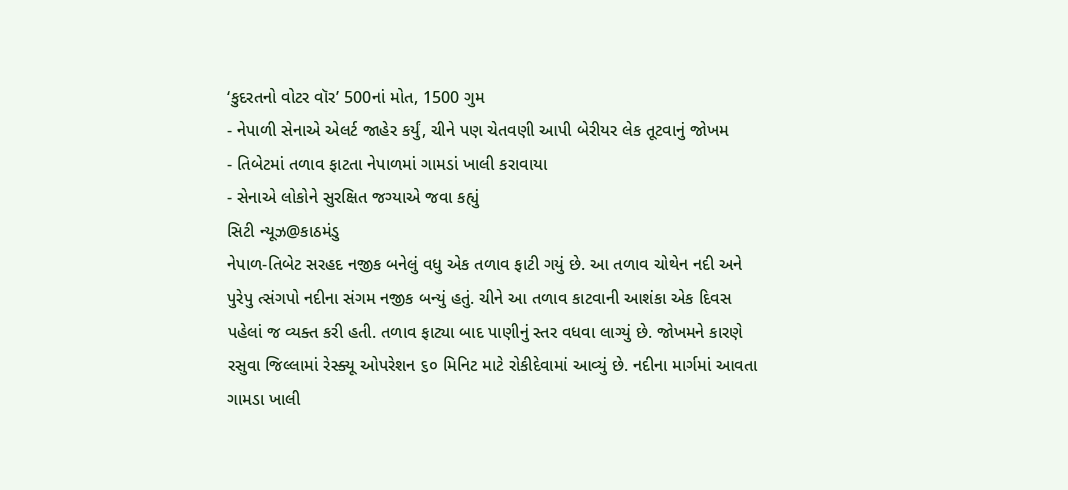‘કુદરતનો વોટર વૉર’ 500નાં મોત, 1500 ગુમ
- નેપાળી સેનાએ એલર્ટ જાહેર કર્યું, ચીને પણ ચેતવણી આપી બેરીયર લેક તૂટવાનું જોખમ
- તિબેટમાં તળાવ ફાટતા નેપાળમાં ગામડાં ખાલી કરાવાયા
- સેનાએ લોકોને સુરક્ષિત જગ્યાએ જવા કહ્યું
સિટી ન્યૂઝ@કાઠમંડુ
નેપાળ-તિબેટ સરહદ નજીક બનેલું વધુ એક તળાવ ફાટી ગયું છે. આ તળાવ ચોથેન નદી અને પુરેપુ ત્સંગપો નદીના સંગમ નજીક બન્યું હતું. ચીને આ તળાવ કાટવાની આશંકા એક દિવસ પહેલાં જ વ્યક્ત કરી હતી. તળાવ ફાટ્યા બાદ પાણીનું સ્તર વધવા લાગ્યું છે. જોખમને કારણે રસુવા જિલ્લામાં રેસ્ક્યૂ ઓપરેશન ૬૦ મિનિટ માટે રોકીદેવામાં આવ્યું છે. નદીના માર્ગમાં આવતા ગામડા ખાલી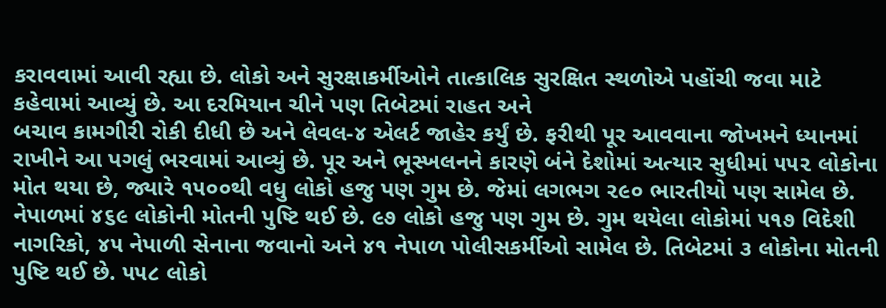કરાવવામાં આવી રહ્યા છે. લોકો અને સુરક્ષાકર્મીઓને તાત્કાલિક સુરક્ષિત સ્થળોએ પહોંચી જવા માટે કહેવામાં આવ્યું છે. આ દરમિયાન ચીને પણ તિબેટમાં રાહત અને
બચાવ કામગીરી રોકી દીધી છે અને લેવલ-૪ એલર્ટ જાહેર કર્યું છે. ફરીથી પૂર આવવાના જોખમને ધ્યાનમાં રાખીને આ પગલું ભરવામાં આવ્યું છે. પૂર અને ભૂસ્ખલનને કારણે બંને દેશોમાં અત્યાર સુધીમાં ૫૫૨ લોકોના મોત થયા છે, જ્યારે ૧૫૦૦થી વધુ લોકો હજુ પણ ગુમ છે. જેમાં લગભગ ૨૯૦ ભારતીયો પણ સામેલ છે. નેપાળમાં ૪૬૯ લોકોની મોતની પુષ્ટિ થઈ છે. ૯૭ લોકો હજુ પણ ગુમ છે. ગુમ થયેલા લોકોમાં ૫૧૭ વિદેશી નાગરિકો, ૪૫ નેપાળી સેનાના જવાનો અને ૪૧ નેપાળ પોલીસકર્મીઓ સામેલ છે. તિબેટમાં ૩ લોકોના મોતની પુષ્ટિ થઈ છે. ૫૫૮ લોકો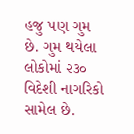હજુ પણ ગુમ છે. ગુમ થયેલા લોકોમાં ૨૩૦ વિદેશી નાગરિકો સામેલ છે.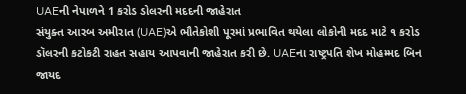UAEની નેપાળને 1 કરોડ ડોલરની મદદની જાહેરાત
સંયુક્ત આરબ અમીરાત (UAE)એ ભૌતેકોશી પૂરમાં પ્રભાવિત થયેલા લોકોની મદદ માટે ૧ કરોડ ડૉલરની કટોકટી રાહત સહાય આપવાની જાહેરાત કરી છે. UAEના રાષ્ટ્રપતિ શેખ મોહમ્મદ બિન જાયદ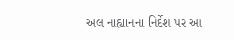અલ નાહ્યાનના નિર્દેશ પર આ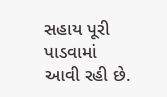સહાય પૂરી પાડવામાં આવી રહી છે.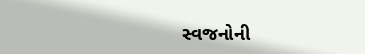સ્વજનોની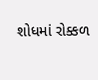શોધમાં રોક્કળ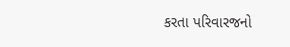કરતા પરિવારજનો